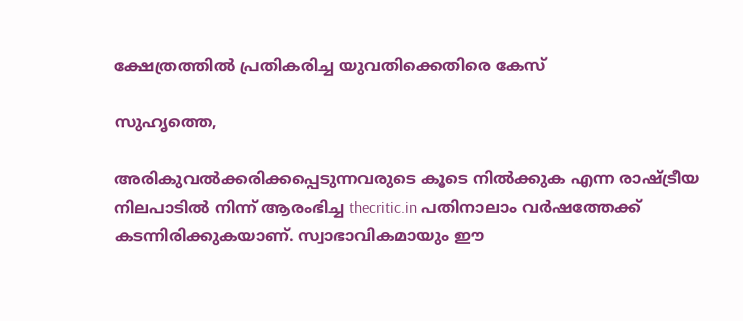ക്ഷേത്രത്തില്‍ പ്രതികരിച്ച യുവതിക്കെതിരെ കേസ്

സുഹൃത്തെ,

അരികുവല്‍ക്കരിക്കപ്പെടുന്നവരുടെ കൂടെ നില്‍ക്കുക എന്ന രാഷ്ട്രീയ നിലപാടില്‍ നിന്ന് ആരംഭിച്ച thecritic.in പതിനാലാം വര്‍ഷത്തേക്ക് കടന്നിരിക്കുകയാണ്. സ്വാഭാവികമായും ഈ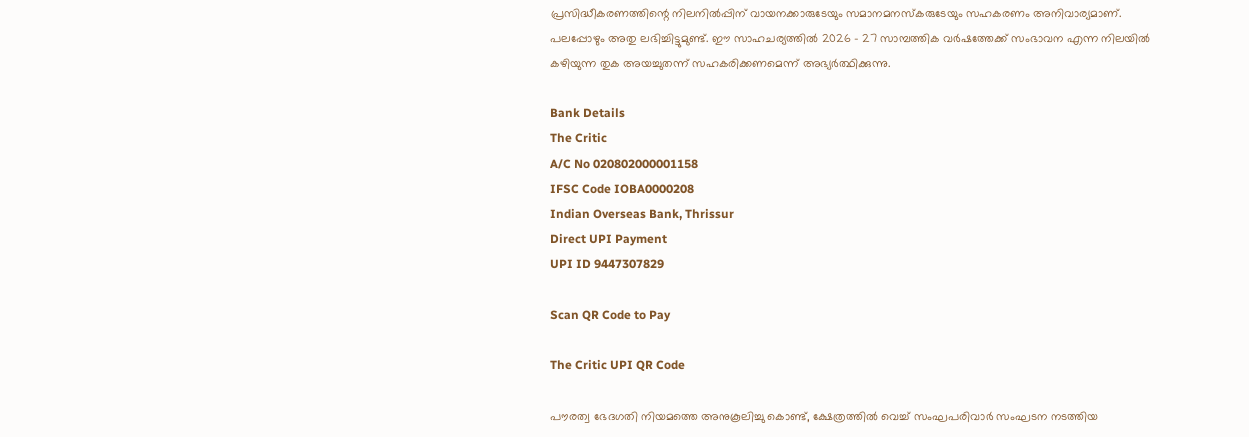പ്രസിദ്ധീകരണത്തിന്റെ നിലനില്‍പ്പിന് വായനക്കാരുടേയും സമാനമനസ്‌കരുടേയും സഹകരണം അനിവാര്യമാണ്. പലപ്പോഴും അതു ലഭിച്ചിട്ടുമുണ്ട്. ഈ സാഹചര്യത്തില്‍ 2026 - 27 സാമ്പത്തിക വര്‍ഷത്തേക്ക് സംഭാവന എന്ന നിലയില്‍ കഴിയുന്ന തുക അയച്ചുതന്ന് സഹകരിക്കണമെന്ന് അഭ്യര്‍ത്ഥിക്കുന്നു.

Bank Details
The Critic
A/C No 020802000001158
IFSC Code IOBA0000208
Indian Overseas Bank, Thrissur
Direct UPI Payment
UPI ID 9447307829

Scan QR Code to Pay

The Critic UPI QR Code

പൗരത്വ ഭേദഗതി നിയമത്തെ അനുകൂലിച്ചു കൊണ്ട്, ക്ഷേത്രത്തില്‍ വെച്ച് സംഘപരിവാര്‍ സംഘടന നടത്തിയ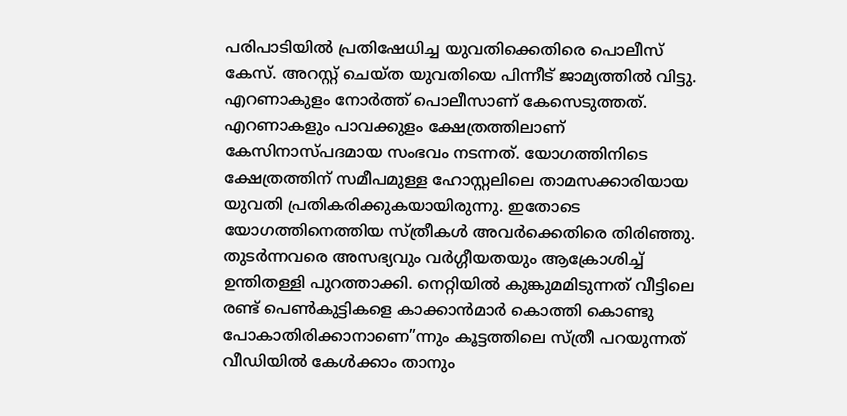പരിപാടിയില്‍ പ്രതിഷേധിച്ച യുവതിക്കെതിരെ പൊലീസ് കേസ്. അറസ്റ്റ് ചെയ്ത യുവതിയെ പിന്നീട് ജാമ്യത്തില്‍ വിട്ടു. എറണാകുളം നോര്‍ത്ത് പൊലീസാണ് കേസെടുത്തത്. എറണാകളും പാവക്കുളം ക്ഷേത്രത്തിലാണ് കേസിനാസ്പദമായ സംഭവം നടന്നത്. യോഗത്തിനിടെ ക്ഷേത്രത്തിന് സമീപമുള്ള ഹോസ്റ്റലിലെ താമസക്കാരിയായ യുവതി പ്രതികരിക്കുകയായിരുന്നു. ഇതോടെ യോഗത്തിനെത്തിയ സ്ത്രീകള്‍ അവര്‍ക്കെതിരെ തിരിഞ്ഞു. തുടര്‍ന്നവരെ അസഭ്യവും വര്‍ഗ്ഗീയതയും ആക്രോശിച്ച് ഉന്തിതള്ളി പുറത്താക്കി. നെറ്റിയില്‍ കുങ്കുമമിടുന്നത് വീട്ടിലെ രണ്ട് പെണ്‍കുട്ടികളെ കാക്കാന്‍മാര്‍ കൊത്തി കൊണ്ടു പോകാതിരിക്കാനാണെ”ന്നും കൂട്ടത്തിലെ സ്ത്രീ പറയുന്നത് വീഡിയില്‍ കേള്‍ക്കാം താനും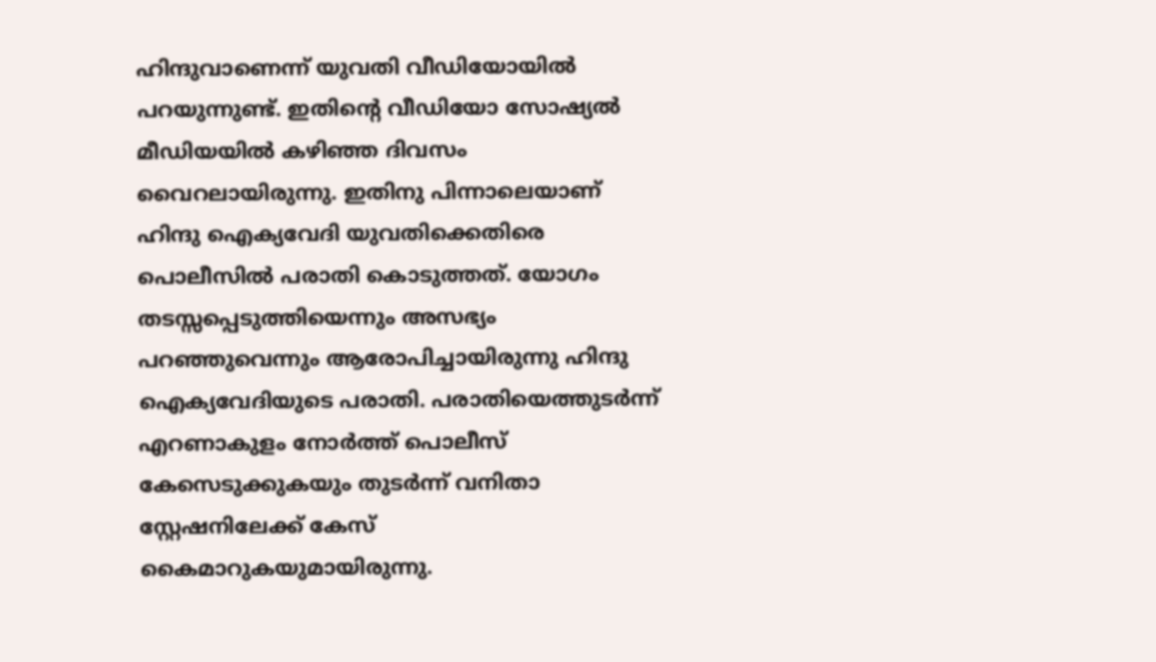ഹിന്ദുവാണെന്ന് യുവതി വീഡിയോയില്‍ പറയുന്നുണ്ട്. ഇതിന്റെ വീഡിയോ സോഷ്യല്‍ മീഡിയയില്‍ കഴിഞ്ഞ ദിവസം വൈറലായിരുന്നു. ഇതിനു പിന്നാലെയാണ് ഹിന്ദു ഐക്യവേദി യുവതിക്കെതിരെ പൊലീസില്‍ പരാതി കൊടുത്തത്. യോഗം തടസ്സപ്പെടുത്തിയെന്നും അസഭ്യം പറഞ്ഞുവെന്നും ആരോപിച്ചായിരുന്നു ഹിന്ദു ഐക്യവേദിയുടെ പരാതി. പരാതിയെത്തുടര്‍ന്ന് എറണാകുളം നോര്‍ത്ത് പൊലീസ് കേസെടുക്കുകയും തുടര്‍ന്ന് വനിതാ സ്റ്റേഷനിലേക്ക് കേസ് കൈമാറുകയുമായിരുന്നു.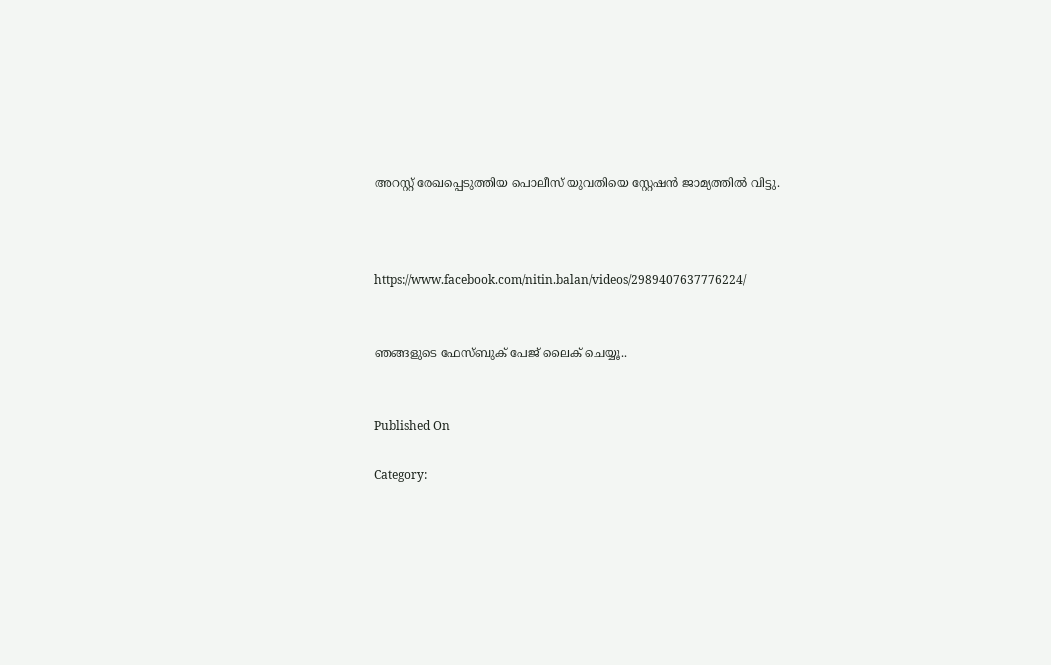അറസ്റ്റ് രേഖപ്പെടുത്തിയ പൊലീസ് യുവതിയെ സ്റ്റേഷന്‍ ജാമ്യത്തില്‍ വിട്ടു.



https://www.facebook.com/nitin.balan/videos/2989407637776224/


ഞങ്ങളുടെ ഫേസ്ബുക് പേജ് ലൈക് ചെയ്യൂ..


Published On

Category: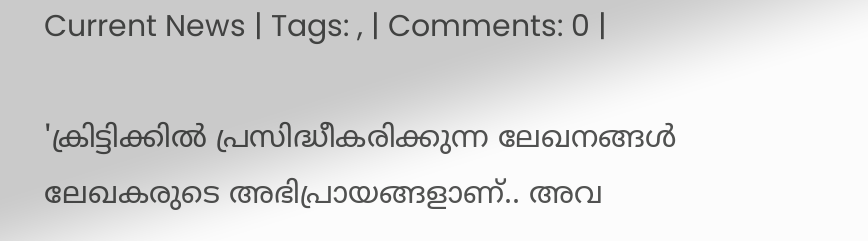Current News | Tags: , | Comments: 0 |

'ക്രിട്ടിക്കില്‍ പ്രസിദ്ധീകരിക്കുന്ന ലേഖനങ്ങള്‍ ലേഖകരുടെ അഭിപ്രായങ്ങളാണ്.. അവ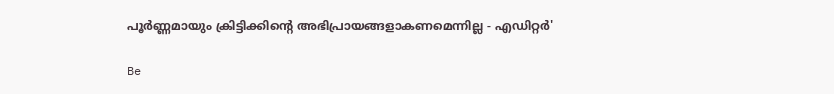പൂര്‍ണ്ണമായും ക്രിട്ടിക്കിന്റെ അഭിപ്രായങ്ങളാകണമെന്നില്ല - എഡിറ്റര്‍'

Be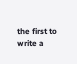the first to write a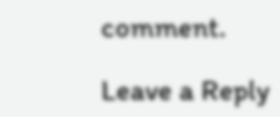comment.

Leave a Reply